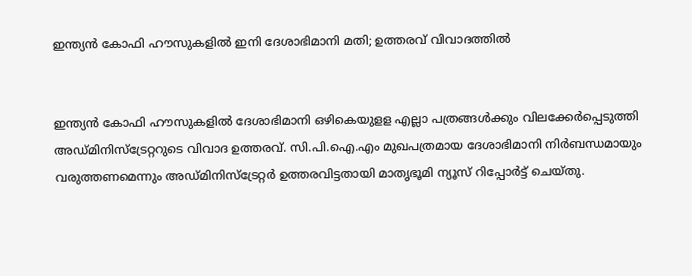ഇന്ത്യന്‍ കോഫി ഹൗസുകളില്‍ ഇനി ദേശാഭിമാനി മതി; ഉത്തരവ് വിവാദത്തില്‍


ഇന്ത്യന്‍ കോഫി ഹൗസുകളില്‍ ദേശാഭിമാനി ഒഴികെയുളള എല്ലാ പത്രങ്ങള്‍ക്കും വിലക്കേര്‍പ്പെടുത്തി അഡ്മിനിസ്‌ട്രേറ്ററുടെ വിവാദ ഉത്തരവ്. സി.പി.ഐ.എം മുഖപത്രമായ ദേശാഭിമാനി നിര്‍ബന്ധമായും വരുത്തണമെന്നും അഡ്മിനിസ്‌ട്രേറ്റര്‍ ഉത്തരവിട്ടതായി മാതൃഭൂമി ന്യൂസ് റിപ്പോര്‍ട്ട് ചെയ്തു.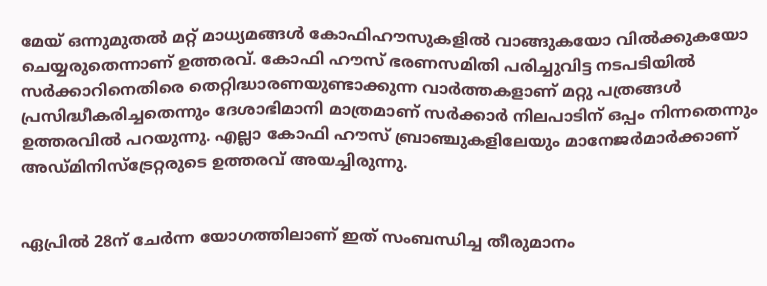മേയ് ഒന്നുമുതല്‍ മറ്റ് മാധ്യമങ്ങള്‍ കോഫിഹൗസുകളില്‍ വാങ്ങുകയോ വില്‍ക്കുകയോ ചെയ്യരുതെന്നാണ് ഉത്തരവ്. കോഫി ഹൗസ് ഭരണസമിതി പരിച്ചുവിട്ട നടപടിയില്‍ സര്‍ക്കാറിനെതിരെ തെറ്റിദ്ധാരണയുണ്ടാക്കുന്ന വാര്‍ത്തകളാണ് മറ്റു പത്രങ്ങള്‍ പ്രസിദ്ധീകരിച്ചതെന്നും ദേശാഭിമാനി മാത്രമാണ് സര്‍ക്കാര്‍ നിലപാടിന് ഒപ്പം നിന്നതെന്നും ഉത്തരവില്‍ പറയുന്നു. എല്ലാ കോഫി ഹൗസ് ബ്രാഞ്ചുകളിലേയും മാനേജര്‍മാര്‍ക്കാണ് അഡ്മിനിസ്‌ട്രേറ്റരുടെ ഉത്തരവ് അയച്ചിരുന്നു.


ഏപ്രില്‍ 28ന് ചേര്‍ന്ന യോഗത്തിലാണ് ഇത് സംബന്ധിച്ച തീരുമാനം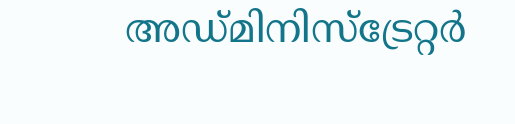അഡ്മിനിസ്‌ട്രേറ്റര്‍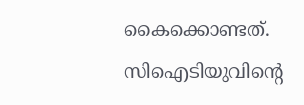കൈക്കൊണ്ടത്. സിഐടിയുവിന്റെ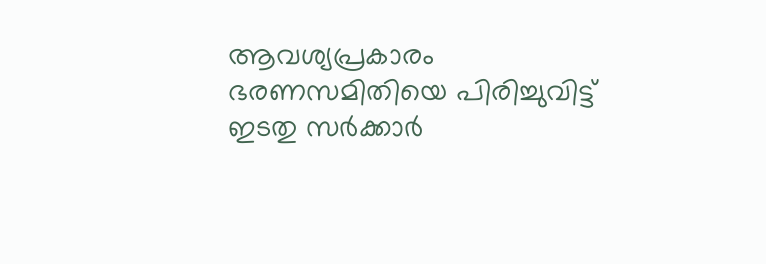ആവശ്യപ്രകാരം ഭരണസമിതിയെ പിരിച്ചുവിട്ട് ഇടതു സര്‍ക്കാര്‍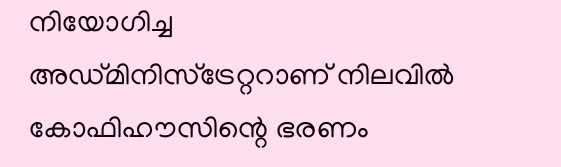നിയോഗിച്ച അഡ്മിനിസ്‌ട്രേറ്ററാണ് നിലവില്‍ കോഫിഹൗസിന്റെ ഭരണം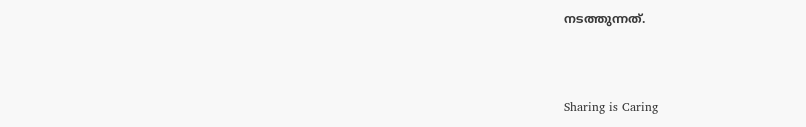നടത്തുന്നത്.



Sharing is Caring